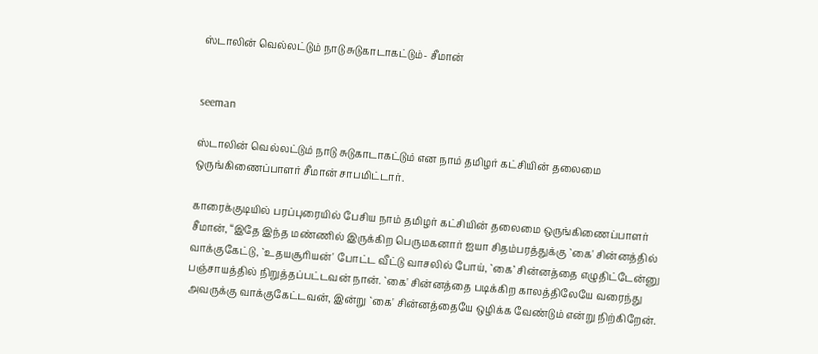ஸ்டாலின் வெல்லட்டும் நாடு சுடுகாடாகட்டும்- சீமான்


seeman

ஸ்டாலின் வெல்லட்டும் நாடு சுடுகாடாகட்டும் என நாம் தமிழர் கட்சியின் தலைமை ஒருங்கிணைப்பாளர் சீமான் சாபமிட்டார்.

காரைக்குடியில் பரப்புரையில் பேசிய நாம் தமிழர் கட்சியின் தலைமை ஒருங்கிணைப்பாளர் சீமான், “இதே இந்த மண்ணில் இருக்கிற பெருமகனார் ஐயா சிதம்பரத்துக்கு `கை' சின்னத்தில் வாக்குகேட்டு, `உதயசூரியன்' போட்ட வீட்டு வாசலில் போய், `கை’ சின்னத்தை எழுதிட்டேன்னு பஞ்சாயத்தில் நிறுத்தப்பட்டவன் நான். `கை' சின்னத்தை படிக்கிற காலத்திலேயே வரைந்து அவருக்கு வாக்குகேட்டவன், இன்று `கை' சின்னத்தையே ஒழிக்க வேண்டும் என்று நிற்கிறேன்.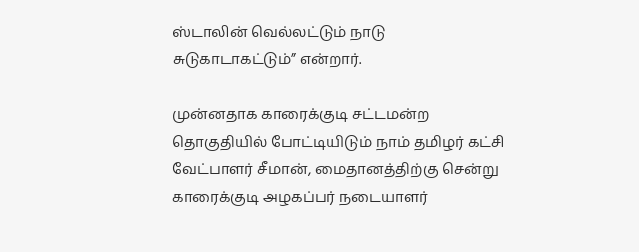ஸ்டாலின் வெல்லட்டும் நாடு சுடுகாடாகட்டும்” என்றார்.

முன்னதாக காரைக்குடி சட்டமன்ற தொகுதியில் போட்டியிடும் நாம் தமிழர் கட்சி வேட்பாளர் சீமான், மைதானத்திற்கு சென்று காரைக்குடி அழகப்பர் நடையாளர்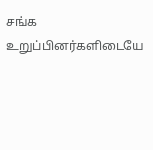சங்க உறுப்பினர்களிடையே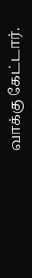வாக்கு கேட்டார்.